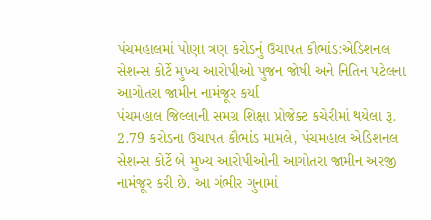પંચમહાલમાં પોણા ત્રણ કરોડનું ઉચાપત કૌભાંડ:એડિશનલ સેશન્સ કોર્ટે મુખ્ય આરોપીઓ પુજન જોષી અને નિતિન પટેલના આગોતરા જામીન નામંજૂર કર્યા
પંચમહાલ જિલ્લાની સમગ્ર શિક્ષા પ્રોજેક્ટ કચેરીમાં થયેલા રૂ. 2.79 કરોડના ઉચાપત કૌભાંડ મામલે, પંચમહાલ એડિશનલ સેશન્સ કોર્ટે બે મુખ્ય આરોપીઓની આગોતરા જામીન અરજી નામંજૂર કરી છે. આ ગંભીર ગુનામાં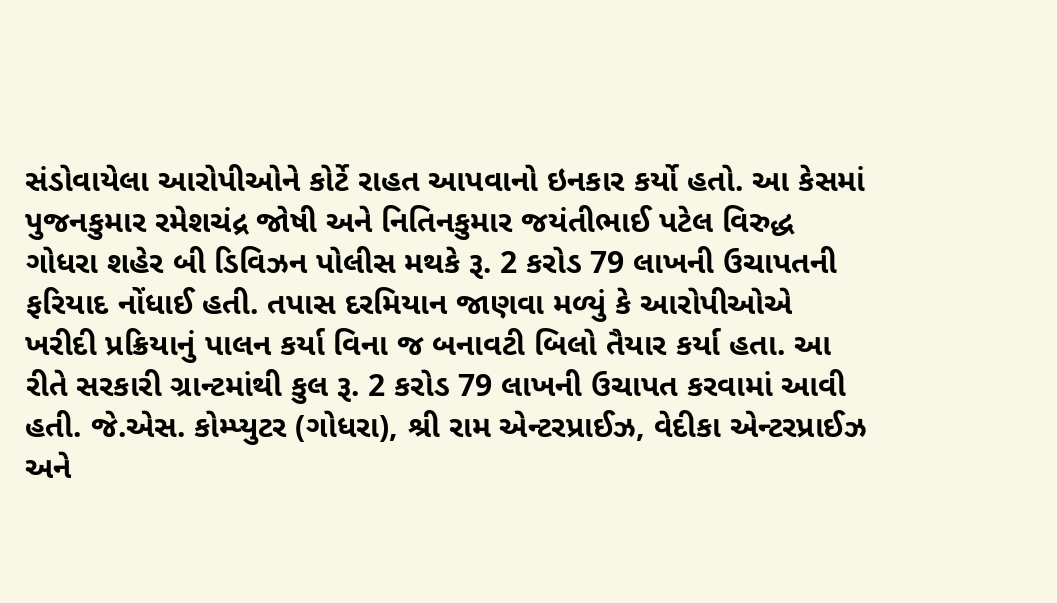સંડોવાયેલા આરોપીઓને કોર્ટે રાહત આપવાનો ઇનકાર કર્યો હતો. આ કેસમાં પુજનકુમાર રમેશચંદ્ર જોષી અને નિતિનકુમાર જયંતીભાઈ પટેલ વિરુદ્ધ ગોધરા શહેર બી ડિવિઝન પોલીસ મથકે રૂ. 2 કરોડ 79 લાખની ઉચાપતની ફરિયાદ નોંધાઈ હતી. તપાસ દરમિયાન જાણવા મળ્યું કે આરોપીઓએ ખરીદી પ્રક્રિયાનું પાલન કર્યા વિના જ બનાવટી બિલો તૈયાર કર્યા હતા. આ રીતે સરકારી ગ્રાન્ટમાંથી કુલ રૂ. 2 કરોડ 79 લાખની ઉચાપત કરવામાં આવી હતી. જે.એસ. કોમ્પ્યુટર (ગોધરા), શ્રી રામ એન્ટરપ્રાઈઝ, વેદીકા એન્ટરપ્રાઈઝ અને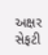અક્ષર સેફટી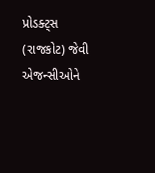પ્રોડક્ટ્સ (રાજકોટ) જેવી એજન્સીઓને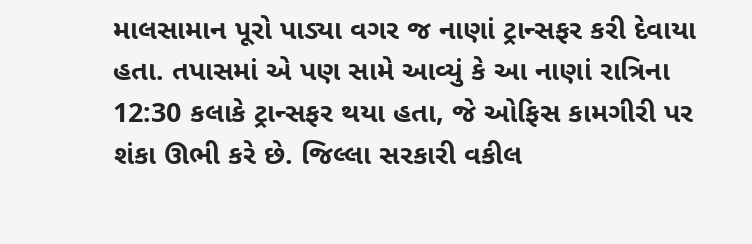માલસામાન પૂરો પાડ્યા વગર જ નાણાં ટ્રાન્સફર કરી દેવાયા હતા. તપાસમાં એ પણ સામે આવ્યું કે આ નાણાં રાત્રિના 12:30 કલાકે ટ્રાન્સફર થયા હતા, જે ઓફિસ કામગીરી પર શંકા ઊભી કરે છે. જિલ્લા સરકારી વકીલ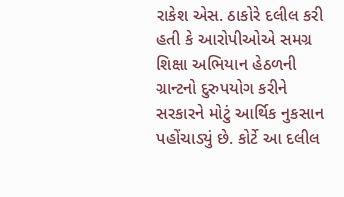રાકેશ એસ. ઠાકોરે દલીલ કરી હતી કે આરોપીઓએ સમગ્ર શિક્ષા અભિયાન હેઠળની ગ્રાન્ટનો દુરુપયોગ કરીને સરકારને મોટું આર્થિક નુકસાન પહોંચાડ્યું છે. કોર્ટે આ દલીલ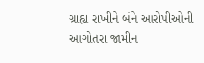ગ્રાહ્ય રાખીને બંને આરોપીઓની આગોતરા જામીન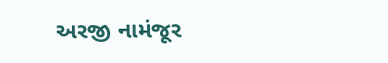અરજી નામંજૂર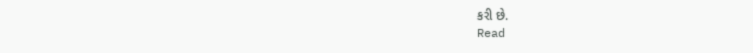કરી છે.
Read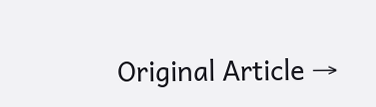Original Article →